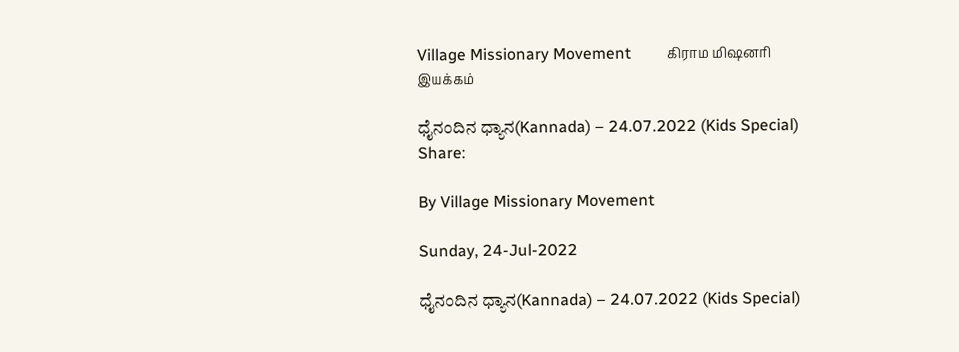Village Missionary Movement         கிராம மிஷனரி இயக்கம்

ಧೈನಂದಿನ ಧ್ಯಾನ(Kannada) – 24.07.2022 (Kids Special)
Share:

By Village Missionary Movement

Sunday, 24-Jul-2022

ಧೈನಂದಿನ ಧ್ಯಾನ(Kannada) – 24.07.2022 (Kids Special)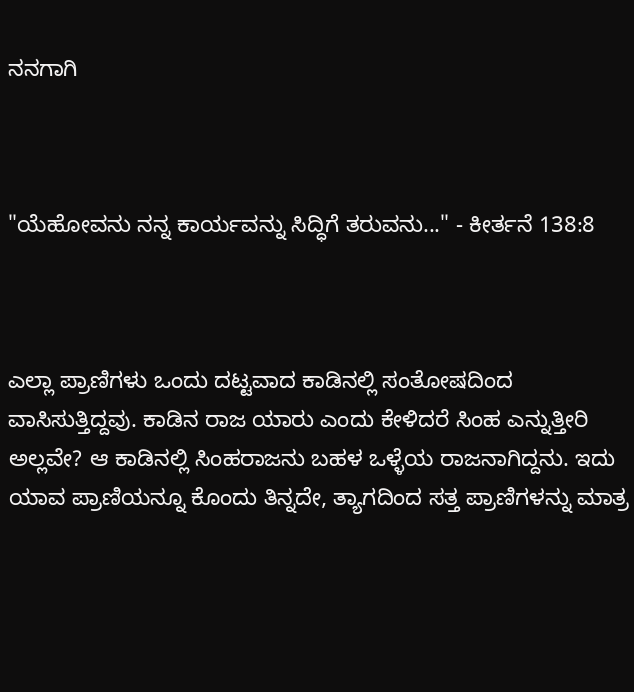ನನಗಾಗಿ



"ಯೆಹೋವನು ನನ್ನ ಕಾರ್ಯವನ್ನು ಸಿದ್ಧಿಗೆ ತರುವನು..." - ಕೀರ್ತನೆ 138:8



ಎಲ್ಲಾ ಪ್ರಾಣಿಗಳು ಒಂದು ದಟ್ಟವಾದ ಕಾಡಿನಲ್ಲಿ ಸಂತೋಷದಿಂದ ವಾಸಿಸುತ್ತಿದ್ದವು. ಕಾಡಿನ ರಾಜ ಯಾರು ಎಂದು ಕೇಳಿದರೆ ಸಿಂಹ ಎನ್ನುತ್ತೀರಿ ಅಲ್ಲವೇ? ಆ ಕಾಡಿನಲ್ಲಿ ಸಿಂಹರಾಜನು ಬಹಳ ಒಳ್ಳೆಯ ರಾಜನಾಗಿದ್ದನು. ಇದು ಯಾವ ಪ್ರಾಣಿಯನ್ನೂ ಕೊಂದು ತಿನ್ನದೇ, ತ್ಯಾಗದಿಂದ ಸತ್ತ ಪ್ರಾಣಿಗಳನ್ನು ಮಾತ್ರ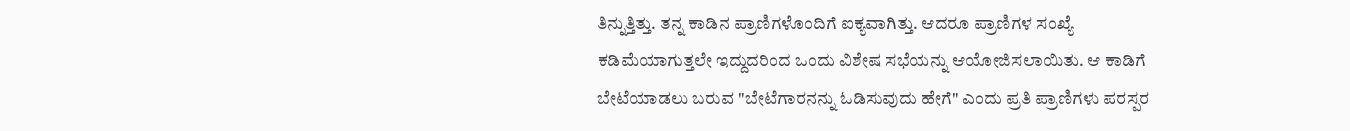ತಿನ್ನುತ್ತಿತ್ತು. ತನ್ನ ಕಾಡಿನ ಪ್ರಾಣಿಗಳೊಂದಿಗೆ ಐಕ್ಯವಾಗಿತ್ತು. ಆದರೂ ಪ್ರಾಣಿಗಳ ಸಂಖ್ಯೆ ಕಡಿಮೆಯಾಗುತ್ತಲೇ ಇದ್ದುದರಿಂದ ಒಂದು ವಿಶೇಷ ಸಭೆಯನ್ನು ಆಯೋಜಿಸಲಾಯಿತು. ಆ ಕಾಡಿಗೆ ಬೇಟೆಯಾಡಲು ಬರುವ "ಬೇಟೆಗಾರನನ್ನು ಓಡಿಸುವುದು ಹೇಗೆ" ಎಂದು ಪ್ರತಿ ಪ್ರಾಣಿಗಳು ಪರಸ್ಪರ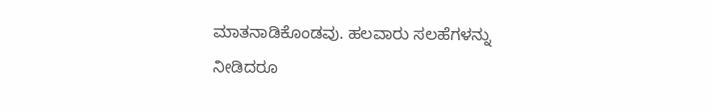ಮಾತನಾಡಿಕೊಂಡವು. ಹಲವಾರು ಸಲಹೆಗಳನ್ನು ನೀಡಿದರೂ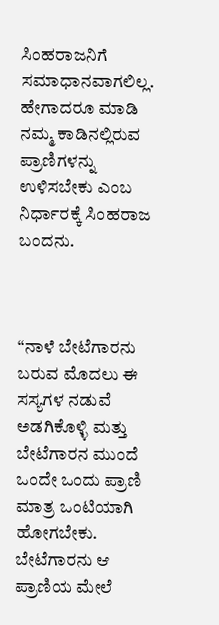ಸಿಂಹರಾಜನಿಗೆ ಸಮಾಧಾನವಾಗಲಿಲ್ಲ. ಹೇಗಾದರೂ ಮಾಡಿ ನಮ್ಮ ಕಾಡಿನಲ್ಲಿರುವ ಪ್ರಾಣಿಗಳನ್ನು ಉಳಿಸಬೇಕು ಎಂಬ ನಿರ್ಧಾರಕ್ಕೆ ಸಿಂಹರಾಜ ಬಂದನು.



“ನಾಳೆ ಬೇಟೆಗಾರನು ಬರುವ ಮೊದಲು ಈ ಸಸ್ಯಗಳ ನಡುವೆ ಅಡಗಿಕೊಳ್ಳಿ ಮತ್ತು ಬೇಟೆಗಾರನ ಮುಂದೆ ಒಂದೇ ಒಂದು ಪ್ರಾಣಿ ಮಾತ್ರ ಒಂಟಿಯಾಗಿ ಹೋಗಬೇಕು. ಬೇಟೆಗಾರನು ಆ ಪ್ರಾಣಿಯ ಮೇಲೆ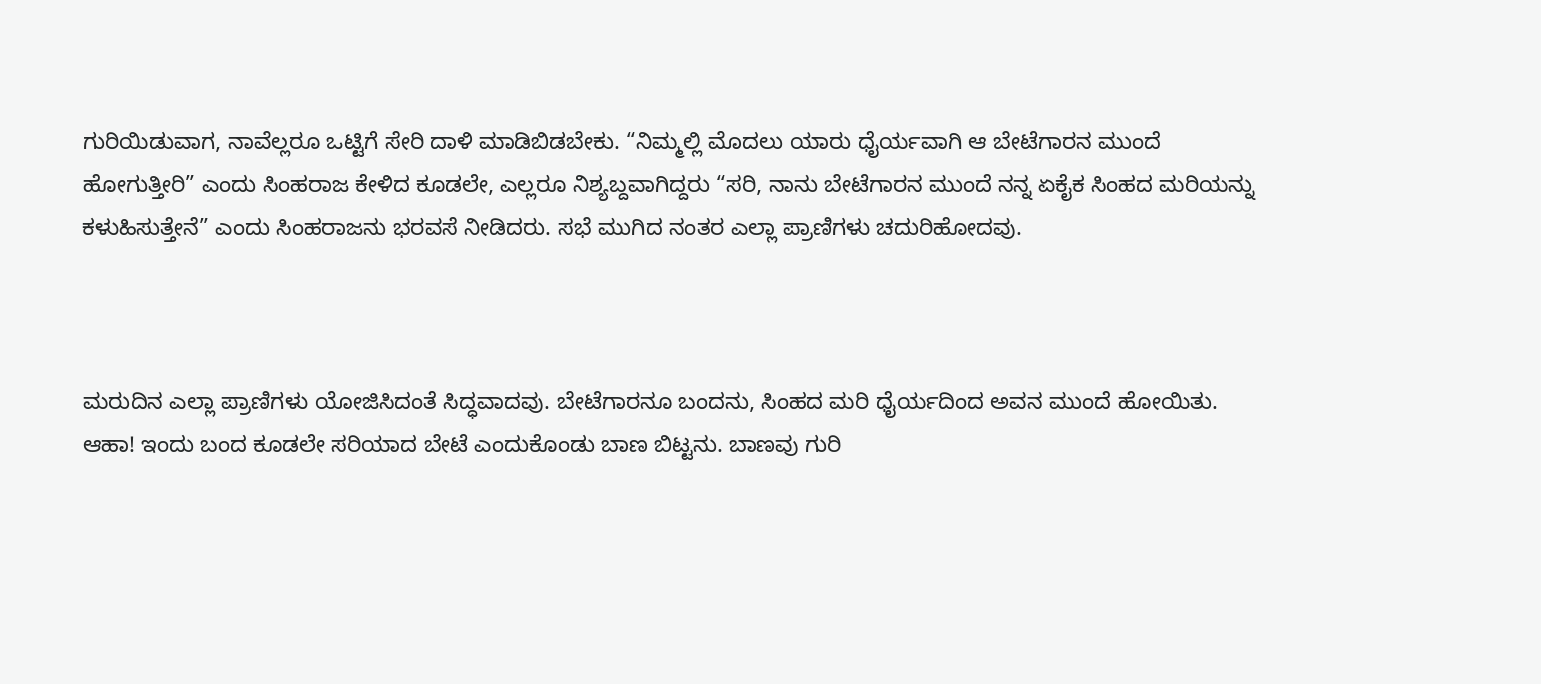ಗುರಿಯಿಡುವಾಗ, ನಾವೆಲ್ಲರೂ ಒಟ್ಟಿಗೆ ಸೇರಿ ದಾಳಿ ಮಾಡಿಬಿಡಬೇಕು. “ನಿಮ್ಮಲ್ಲಿ ಮೊದಲು ಯಾರು ಧೈರ್ಯವಾಗಿ ಆ ಬೇಟೆಗಾರನ ಮುಂದೆ ಹೋಗುತ್ತೀರಿ” ಎಂದು ಸಿಂಹರಾಜ ಕೇಳಿದ ಕೂಡಲೇ, ಎಲ್ಲರೂ ನಿಶ್ಯಬ್ದವಾಗಿದ್ದರು “ಸರಿ, ನಾನು ಬೇಟೆಗಾರನ ಮುಂದೆ ನನ್ನ ಏಕೈಕ ಸಿಂಹದ ಮರಿಯನ್ನು ಕಳುಹಿಸುತ್ತೇನೆ” ಎಂದು ಸಿಂಹರಾಜನು ಭರವಸೆ ನೀಡಿದರು. ಸಭೆ ಮುಗಿದ ನಂತರ ಎಲ್ಲಾ ಪ್ರಾಣಿಗಳು ಚದುರಿಹೋದವು.



ಮರುದಿನ ಎಲ್ಲಾ ಪ್ರಾಣಿಗಳು ಯೋಜಿಸಿದಂತೆ ಸಿದ್ಧವಾದವು. ಬೇಟೆಗಾರನೂ ಬಂದನು, ಸಿಂಹದ ಮರಿ ಧೈರ್ಯದಿಂದ ಅವನ ಮುಂದೆ ಹೋಯಿತು. ಆಹಾ! ಇಂದು ಬಂದ ಕೂಡಲೇ ಸರಿಯಾದ ಬೇಟೆ ಎಂದುಕೊಂಡು ಬಾಣ ಬಿಟ್ಟನು. ಬಾಣವು ಗುರಿ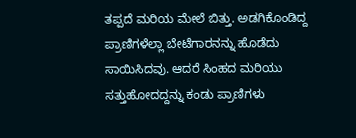ತಪ್ಪದೆ ಮರಿಯ ಮೇಲೆ ಬಿತ್ತು. ಅಡಗಿಕೊಂಡಿದ್ದ ಪ್ರಾಣಿಗಳೆಲ್ಲಾ ಬೇಟೆಗಾರನನ್ನು ಹೊಡೆದು ಸಾಯಿಸಿದವು. ಆದರೆ ಸಿಂಹದ ಮರಿಯು ಸತ್ತುಹೋದದ್ದನ್ನು ಕಂಡು ಪ್ರಾಣಿಗಳು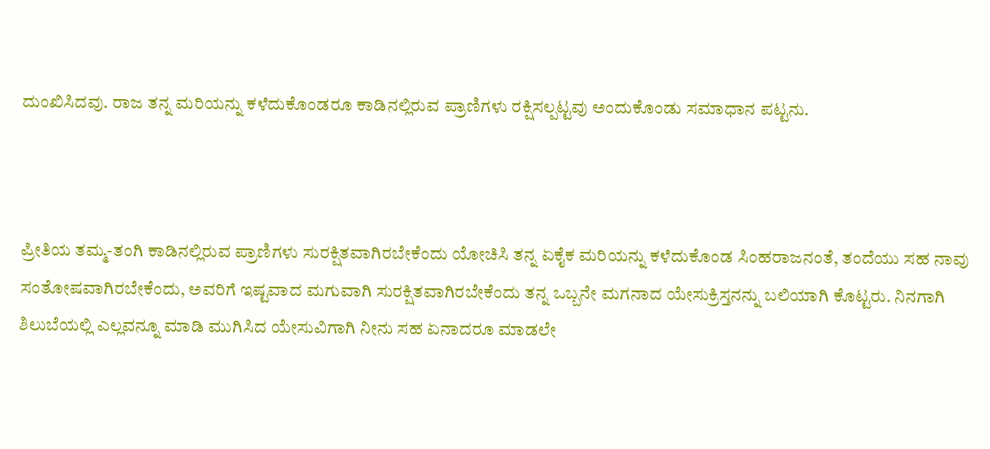ದುಂಖಿಸಿದವು. ರಾಜ ತನ್ನ ಮರಿಯನ್ನು ಕಳೆದುಕೊಂಡರೂ ಕಾಡಿನಲ್ಲಿರುವ ಪ್ರಾಣಿಗಳು ರಕ್ಷಿಸಲ್ಪಟ್ಟವು ಅಂದುಕೊಂಡು ಸಮಾಧಾನ ಪಟ್ಟನು.



ಪ್ರೀತಿಯ ತಮ್ಮ-ತಂಗಿ ಕಾಡಿನಲ್ಲಿರುವ ಪ್ರಾಣಿಗಳು ಸುರಕ್ಷಿತವಾಗಿರಬೇಕೆಂದು ಯೋಚಿಸಿ ತನ್ನ ಏಕೈಕ ಮರಿಯನ್ನು ಕಳೆದುಕೊಂಡ ಸಿಂಹರಾಜನಂತೆ, ತಂದೆಯು ಸಹ ನಾವು ಸಂತೋಷವಾಗಿರಬೇಕೆಂದು, ಅವರಿಗೆ ಇಷ್ಟವಾದ ಮಗುವಾಗಿ ಸುರಕ್ಷಿತವಾಗಿರಬೇಕೆಂದು ತನ್ನ ಒಬ್ಬನೇ ಮಗನಾದ ಯೇಸುಕ್ರಿಸ್ತನನ್ನು ಬಲಿಯಾಗಿ ಕೊಟ್ಟರು. ನಿನಗಾಗಿ ಶಿಲುಬೆಯಲ್ಲಿ ಎಲ್ಲವನ್ನೂ ಮಾಡಿ ಮುಗಿಸಿದ ಯೇಸುವಿಗಾಗಿ ನೀನು ಸಹ ಏನಾದರೂ ಮಾಡಲೇ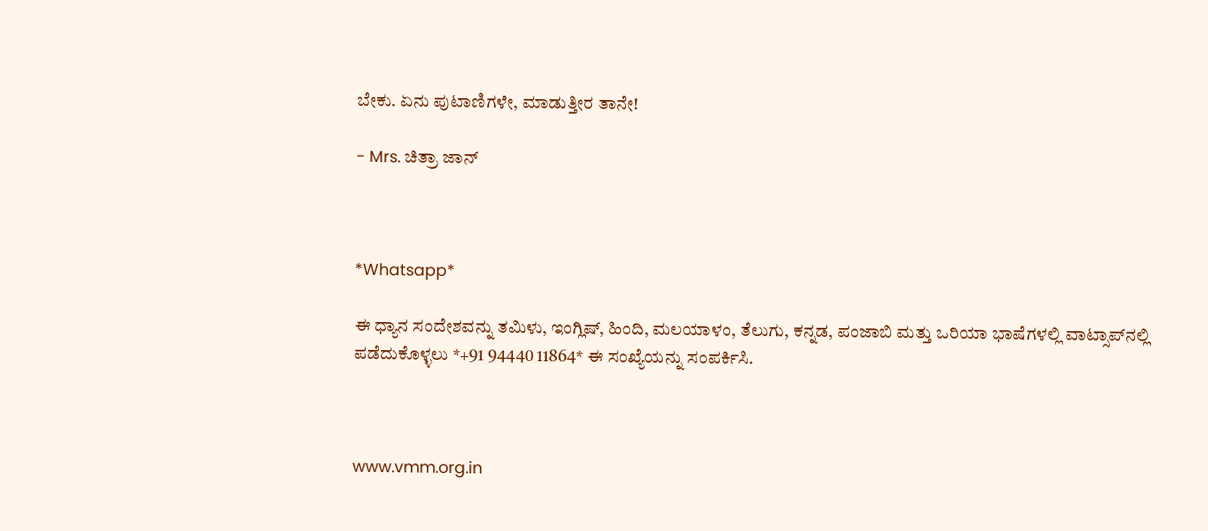ಬೇಕು. ಏನು ಪುಟಾಣಿಗಳೇ, ಮಾಡುತ್ತೀರ ತಾನೇ!

- Mrs. ಚಿತ್ರಾ ಜಾನ್



*Whatsapp*

ಈ ಧ್ಯಾನ ಸಂದೇಶವನ್ನು ತಮಿಳು, ಇಂಗ್ಲಿಷ್, ಹಿಂದಿ, ಮಲಯಾಳಂ, ತೆಲುಗು, ಕನ್ನಡ, ಪಂಜಾಬಿ ಮತ್ತು ಒರಿಯಾ ಭಾಷೆಗಳಲ್ಲಿ ವಾಟ್ಸಾಪ್‌ನಲ್ಲಿ ಪಡೆದುಕೊಳ್ಳಲು *+91 94440 11864* ಈ ಸಂಖ್ಯೆಯನ್ನು ಸಂಪರ್ಕಿಸಿ.



www.vmm.org.in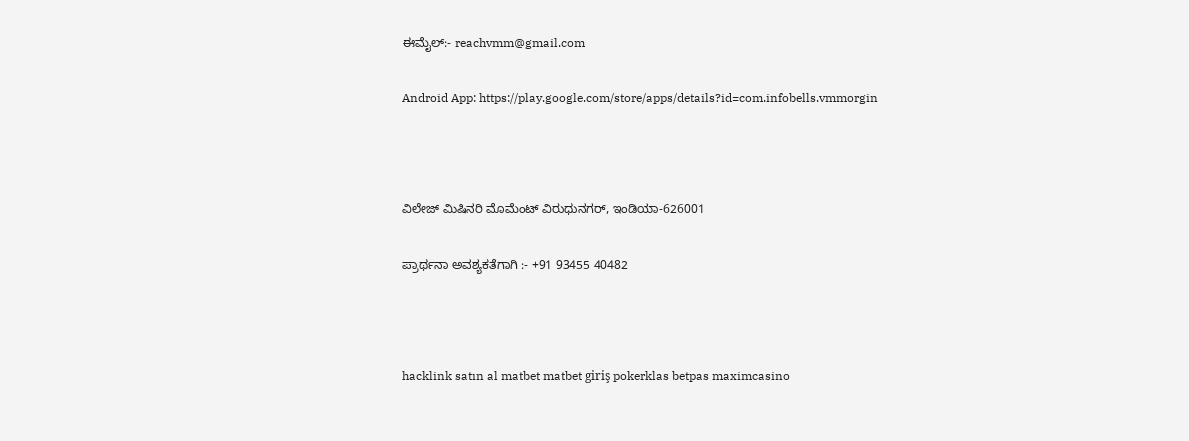ಈಮೈಲ್:- reachvmm@gmail.com

Android App: https://play.google.com/store/apps/details?id=com.infobells.vmmorgin



ವಿಲೇಜ್ ಮಿಷಿನರಿ ಮೊಮೆಂಟ್ ವಿರುಧುನಗರ್, ಇಂಡಿಯಾ-626001

ಪ್ರಾರ್ಥನಾ ಅವಶ್ಯಕತೆಗಾಗಿ :- +91 93455 40482



hacklink satın al matbet matbet giriş pokerklas betpas maximcasino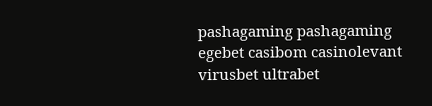pashagaming pashagaming egebet casibom casinolevant virusbet ultrabet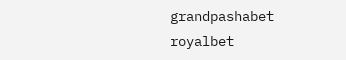grandpashabet royalbet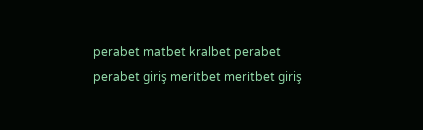perabet matbet kralbet perabet perabet giriş meritbet meritbet giriş